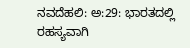ನವದೆಹಲಿ: ಅ:29: ಭಾರತದಲ್ಲಿ ರಹಸ್ಯವಾಗಿ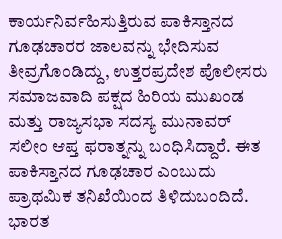ಕಾರ್ಯನಿರ್ವಹಿಸುತ್ತಿರುವ ಪಾಕಿಸ್ತಾನದ ಗೂಢಚಾರರ ಜಾಲವನ್ನು ಭೇದಿಸುವ ತೀವ್ರಗೊಂಡಿದ್ದು, ಉತ್ತರಪ್ರದೇಶ ಪೊಲೀಸರು ಸಮಾಜವಾದಿ ಪಕ್ಷದ ಹಿರಿಯ ಮುಖಂಡ ಮತ್ತು ರಾಜ್ಯಸಭಾ ಸದಸ್ಯ ಮುನಾವರ್ ಸಲೀಂ ಆಪ್ತ ಫರಾತ್ನನ್ನು ಬಂಧಿಸಿದ್ದಾರೆ. ಈತ ಪಾಕಿಸ್ತಾನದ ಗೂಢಚಾರ ಎಂಬುದು ಪ್ರಾಥಮಿಕ ತನಿಖೆಯಿಂದ ತಿಳಿದುಬಂದಿದೆ.
ಭಾರತ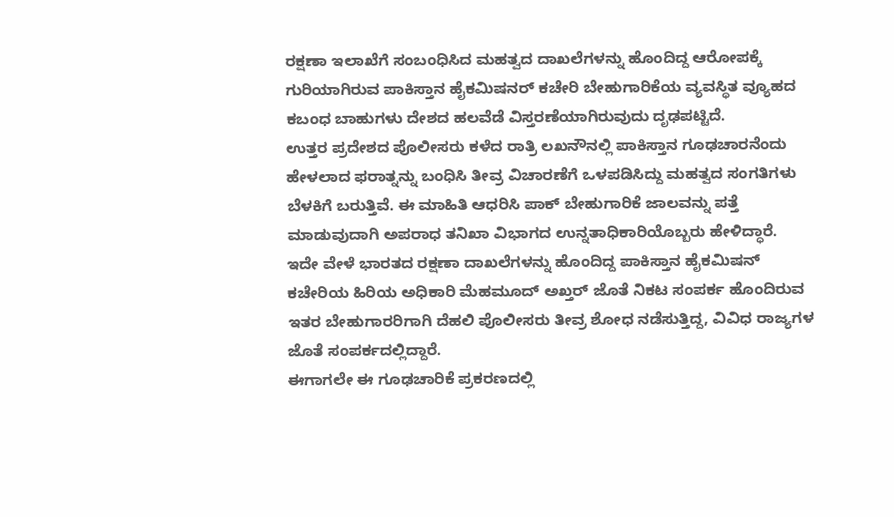ರಕ್ಷಣಾ ಇಲಾಖೆಗೆ ಸಂಬಂಧಿಸಿದ ಮಹತ್ವದ ದಾಖಲೆಗಳನ್ನು ಹೊಂದಿದ್ದ ಆರೋಪಕ್ಕೆ ಗುರಿಯಾಗಿರುವ ಪಾಕಿಸ್ತಾನ ಹೈಕಮಿಷನರ್ ಕಚೇರಿ ಬೇಹುಗಾರಿಕೆಯ ವ್ಯವಸ್ಥಿತ ವ್ಯೂಹದ ಕಬಂಧ ಬಾಹುಗಳು ದೇಶದ ಹಲವೆಡೆ ವಿಸ್ತರಣೆಯಾಗಿರುವುದು ದೃಢಪಟ್ಟಿದೆ.
ಉತ್ತರ ಪ್ರದೇಶದ ಪೊಲೀಸರು ಕಳೆದ ರಾತ್ರಿ ಲಖನೌನಲ್ಲಿ ಪಾಕಿಸ್ತಾನ ಗೂಢಚಾರನೆಂದು ಹೇಳಲಾದ ಫರಾತ್ನನ್ನು ಬಂಧಿಸಿ ತೀವ್ರ ವಿಚಾರಣೆಗೆ ಒಳಪಡಿಸಿದ್ದು ಮಹತ್ವದ ಸಂಗತಿಗಳು ಬೆಳಕಿಗೆ ಬರುತ್ತಿವೆ. ಈ ಮಾಹಿತಿ ಆಧರಿಸಿ ಪಾಕ್ ಬೇಹುಗಾರಿಕೆ ಜಾಲವನ್ನು ಪತ್ತೆ ಮಾಡುವುದಾಗಿ ಅಪರಾಧ ತನಿಖಾ ವಿಭಾಗದ ಉನ್ನತಾಧಿಕಾರಿಯೊಬ್ಬರು ಹೇಳಿದ್ಧಾರೆ.
ಇದೇ ವೇಳೆ ಭಾರತದ ರಕ್ಷಣಾ ದಾಖಲೆಗಳನ್ನು ಹೊಂದಿದ್ದ ಪಾಕಿಸ್ತಾನ ಹೈಕಮಿಷನ್ ಕಚೇರಿಯ ಹಿರಿಯ ಅಧಿಕಾರಿ ಮೆಹಮೂದ್ ಅಖ್ತರ್ ಜೊತೆ ನಿಕಟ ಸಂಪರ್ಕ ಹೊಂದಿರುವ ಇತರ ಬೇಹುಗಾರರಿಗಾಗಿ ದೆಹಲಿ ಪೊಲೀಸರು ತೀವ್ರ ಶೋಧ ನಡೆಸುತ್ತಿದ್ದ, ವಿವಿಧ ರಾಜ್ಯಗಳ ಜೊತೆ ಸಂಪರ್ಕದಲ್ಲಿದ್ದಾರೆ.
ಈಗಾಗಲೇ ಈ ಗೂಢಚಾರಿಕೆ ಪ್ರಕರಣದಲ್ಲಿ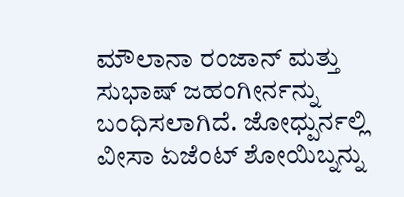ಮೌಲಾನಾ ರಂಜಾನ್ ಮತ್ತು ಸುಭಾಷ್ ಜಹಂಗೀರ್ನನ್ನು ಬಂಧಿಸಲಾಗಿದೆ. ಜೋಧ್ಪುರ್ನಲ್ಲಿ ವೀಸಾ ಏಜೆಂಟ್ ಶೋಯಿಬ್ನನ್ನು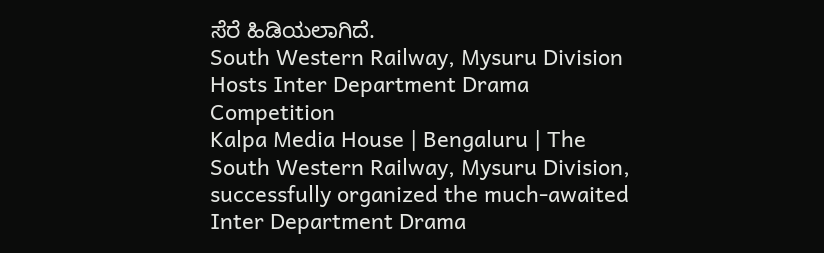ಸೆರೆ ಹಿಡಿಯಲಾಗಿದೆ.
South Western Railway, Mysuru Division Hosts Inter Department Drama Competition
Kalpa Media House | Bengaluru | The South Western Railway, Mysuru Division, successfully organized the much-awaited Inter Department Drama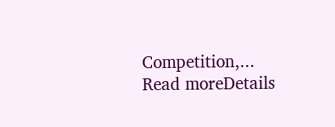Competition,...
Read moreDetails